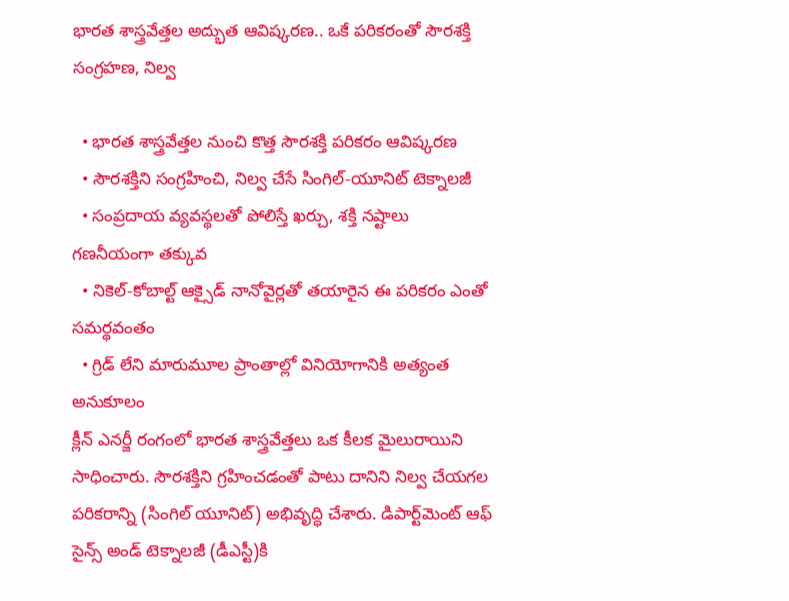భారత శాస్త్రవేత్తల అద్భుత ఆవిష్కరణ.. ఒకే పరికరంతో సౌరశక్తి సంగ్రహణ, నిల్వ

  • భారత శాస్త్రవేత్తల నుంచి కొత్త సౌరశక్తి పరికరం ఆవిష్కరణ
  • సౌరశక్తిని సంగ్రహించి, నిల్వ చేసే సింగిల్-యూనిట్ టెక్నాలజీ
  • సంప్రదాయ వ్యవస్థలతో పోలిస్తే ఖర్చు, శక్తి నష్టాలు గణనీయంగా తక్కువ
  • నికెల్-కోబాల్ట్ ఆక్సైడ్ నానోవైర్లతో తయారైన ఈ పరికరం ఎంతో సమర్థవంతం
  • గ్రిడ్ లేని మారుమూల ప్రాంతాల్లో వినియోగానికి అత్యంత అనుకూలం
క్లీన్ ఎనర్జీ రంగంలో భారత శాస్త్రవేత్తలు ఒక కీలక మైలురాయిని సాధించారు. సౌరశక్తిని గ్రహించడంతో పాటు దానిని నిల్వ చేయగల పరికరాన్ని (సింగిల్ యూనిట్) అభివృద్ధి చేశారు. డిపార్ట్‌మెంట్ ఆఫ్ సైన్స్ అండ్ టెక్నాలజీ (డీఎస్టీ)కి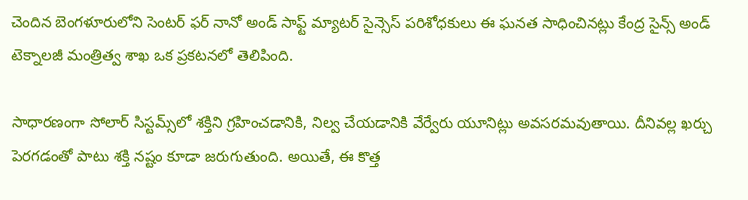చెందిన బెంగళూరులోని సెంటర్ ఫర్ నానో అండ్ సాఫ్ట్ మ్యాటర్ సైన్సెస్ పరిశోధకులు ఈ ఘనత సాధించినట్లు కేంద్ర సైన్స్ అండ్ టెక్నాలజీ మంత్రిత్వ శాఖ ఒక ప్రకటనలో తెలిపింది.

సాధారణంగా సోలార్ సిస్టమ్స్‌లో శక్తిని గ్రహించడానికి, నిల్వ చేయడానికి వేర్వేరు యూనిట్లు అవసరమవుతాయి. దీనివల్ల ఖర్చు పెరగడంతో పాటు శక్తి నష్టం కూడా జరుగుతుంది. అయితే, ఈ కొత్త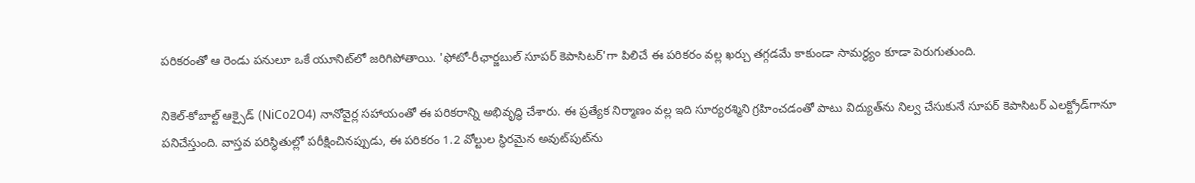పరికరంతో ఆ రెండు పనులూ ఒకే యూనిట్‌లో జరిగిపోతాయి. 'ఫోటో-రీఛార్జబుల్ సూపర్ కెపాసిటర్'గా పిలిచే ఈ పరికరం వల్ల ఖర్చు తగ్గడమే కాకుండా సామర్థ్యం కూడా పెరుగుతుంది.

నికెల్-కోబాల్ట్ ఆక్సైడ్ (NiCo2O4) నానోవైర్ల సహాయంతో ఈ పరికరాన్ని అభివృద్ధి చేశారు. ఈ ప్రత్యేక నిర్మాణం వల్ల ఇది సూర్యరశ్మిని గ్రహించడంతో పాటు విద్యుత్‌ను నిల్వ చేసుకునే సూపర్ కెపాసిటర్ ఎలక్ట్రోడ్‌గానూ పనిచేస్తుంది. వాస్తవ పరిస్థితుల్లో పరీక్షించినప్పుడు, ఈ పరికరం 1.2 వోల్టుల స్థిరమైన అవుట్‌పుట్‌ను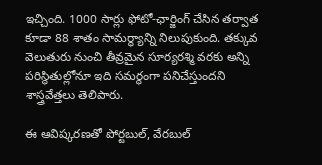ఇచ్చింది. 1000 సార్లు ఫోటో-ఛార్జింగ్ చేసిన తర్వాత కూడా 88 శాతం సామర్థ్యాన్ని నిలుపుకుంది. తక్కువ వెలుతురు నుంచి తీవ్రమైన సూర్యరశ్మి వరకు అన్ని పరిస్థితుల్లోనూ ఇది సమర్థంగా పనిచేస్తుందని శాస్త్రవేత్తలు తెలిపారు.

ఈ ఆవిష్కరణతో పోర్టబుల్, వేరబుల్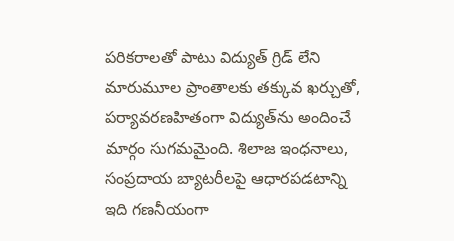పరికరాలతో పాటు విద్యుత్ గ్రిడ్ లేని మారుమూల ప్రాంతాలకు తక్కువ ఖర్చుతో, పర్యావరణహితంగా విద్యుత్‌ను అందించే మార్గం సుగమమైంది. శిలాజ ఇంధనాలు, సంప్రదాయ బ్యాటరీలపై ఆధారపడటాన్ని ఇది గణనీయంగా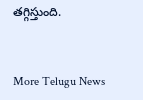తగ్గిస్తుంది.


More Telugu News